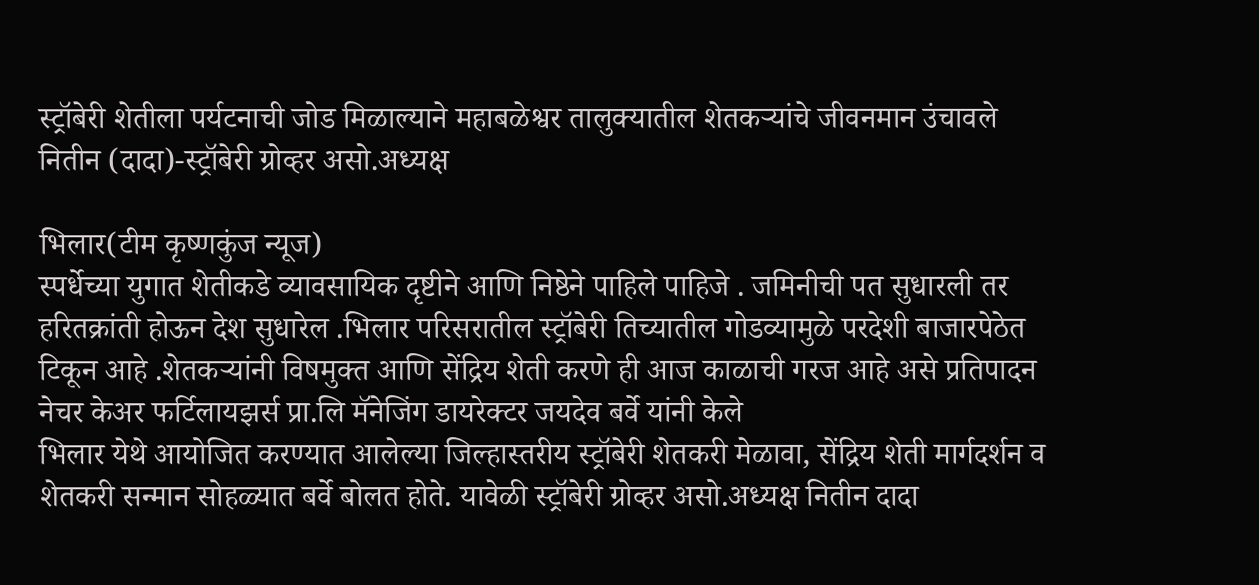स्ट्रॉबेरी शेतीला पर्यटनाची जोड मिळाल्याने महाबळेश्वर तालुक्यातील शेतकऱ्यांचे जीवनमान उंचावले नितीन (दादा)-स्ट्रॉबेरी ग्रोव्हर असो.अध्यक्ष

भिलार(टीम कृष्णकुंज न्यूज)
स्पर्धेच्या युगात शेतीकडे व्यावसायिक दृष्टीने आणि निष्ठेने पाहिले पाहिजे . जमिनीची पत सुधारली तर हरितक्रांती होऊन देश सुधारेल .भिलार परिसरातील स्ट्रॉबेरी तिच्यातील गोडव्यामुळे परदेशी बाजारपेठेत टिकून आहे .शेतकऱ्यांनी विषमुक्त आणि सेंद्रिय शेती करणे ही आज काळाची गरज आहे असे प्रतिपादन नेचर केअर फर्टिलायझर्स प्रा.लि मॅनेजिंग डायरेक्टर जयदेव बर्वे यांनी केले
भिलार येथे आयोजित करण्यात आलेल्या जिल्हास्तरीय स्ट्रॉबेरी शेतकरी मेळावा, सेंद्रिय शेती मार्गदर्शन व शेतकरी सन्मान सोहळ्यात बर्वे बोलत होते. यावेळी स्ट्रॉबेरी ग्रोव्हर असो.अध्यक्ष नितीन दादा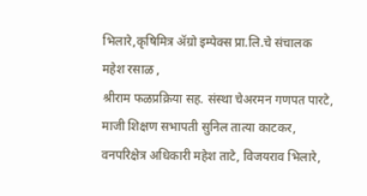भिलारे,कृषिमित्र ॲग्रो इम्पेक्स प्रा.लि.चे संचालक महेश रसाळ ,
श्रीराम फळप्रक्रिया सह. संस्था चेअरमन गणपत पारटे, माजी शिक्षण सभापती सुनिल तात्या काटकर, वनपरिक्षेत्र अधिकारी महेश ताटे, विजयराव भिलारे,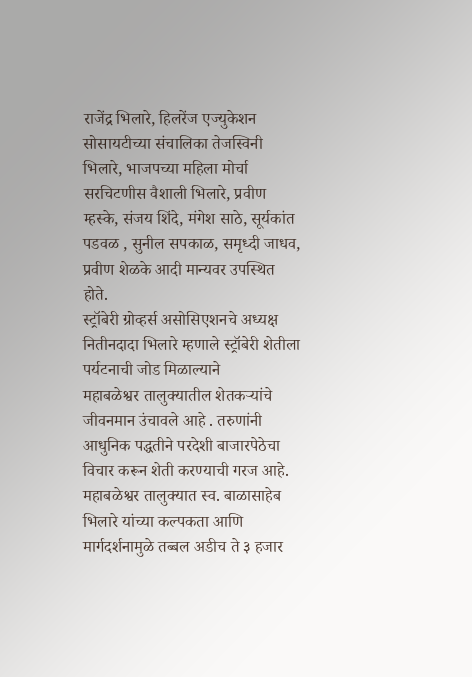राजेंद्र भिलारे, हिलरेंज एज्युकेशन सोसायटीच्या संचालिका तेजस्विनी भिलारे, भाजपच्या महिला मोर्चा सरचिटणीस वैशाली भिलारे, प्रवीण म्हस्के, संजय शिंदे, मंगेश साठे, सूर्यकांत पडवळ , सुनील सपकाळ, समृध्दी जाधव, प्रवीण शेळके आदी मान्यवर उपस्थित होते.
स्ट्रॉबेरी ग्रोव्हर्स असोसिएशनचे अध्यक्ष नितीनदादा भिलारे म्हणाले स्ट्रॉबेरी शेतीला पर्यटनाची जोड मिळाल्याने
महाबळेश्वर तालुक्यातील शेतकऱ्यांचे जीवनमान उंचावले आहे . तरुणांनी आधुनिक पद्धतीने परदेशी बाजारपेठेचा विचार करून शेती करण्याची गरज आहे.
महाबळेश्वर तालुक्यात स्व. बाळासाहेब भिलारे यांच्या कल्पकता आणि मार्गदर्शनामुळे तब्बल अडीच ते ३ हजार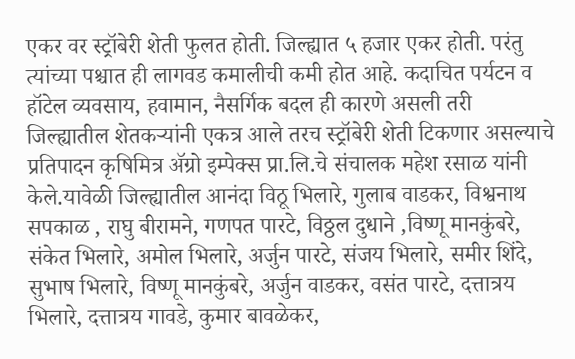एकर वर स्ट्रॉबेरी शेती फुलत होती. जिल्ह्यात ५ हजार एकर होती. परंतु त्यांच्या पश्चात ही लागवड कमालीची कमी होत आहे. कदाचित पर्यटन व हॉटेल व्यवसाय, हवामान, नैसर्गिक बदल ही कारणे असली तरी जिल्ह्यातील शेतकऱ्यांनी एकत्र आले तरच स्ट्रॉबेरी शेती टिकणार असल्याचे प्रतिपादन कृषिमित्र ॲग्रो इम्पेक्स प्रा.लि.चे संचालक महेश रसाळ यांनी केले.यावेळी जिल्ह्यातील आनंदा विठू भिलारे, गुलाब वाडकर, विश्वनाथ सपकाळ , राघु बीरामने, गणपत पारटे, विठ्ठल दुधाने ,विष्णू मानकुंबरे, संकेत भिलारे, अमोल भिलारे, अर्जुन पारटे, संजय भिलारे, समीर शिंदे, सुभाष भिलारे, विष्णू मानकुंबरे, अर्जुन वाडकर, वसंत पारटे, दत्तात्रय भिलारे, दत्तात्रय गावडे, कुमार बावळेकर,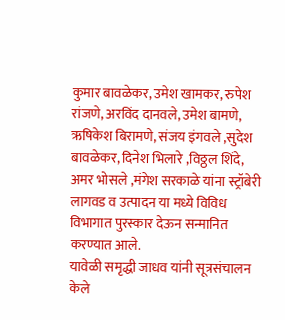कुमार बावळेकर, उमेश खामकर, रुपेश रांजणे, अरविंद दानवले, उमेश बामणे, ऋषिकेश बिरामणे, संजय इंगवले ,सुदेश बावळेकर, दिनेश भिलारे ,विठ्ठल शिंदे, अमर भोसले ,मंगेश सरकाळे यांना स्ट्रॉबेरी लागवड व उत्पादन या मध्ये विविध विभागात पुरस्कार देऊन सन्मानित करण्यात आले.
यावेळी समृद्धी जाधव यांनी सूत्रसंचालन केले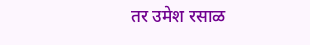तर उमेश रसाळ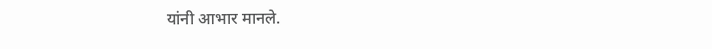यांनी आभार मानले.